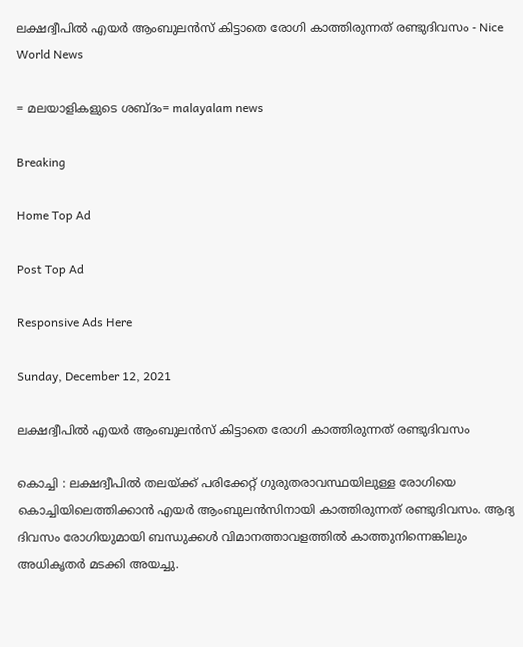ലക്ഷദ്വീപിൽ എയർ ആംബുലൻസ് കിട്ടാതെ രോഗി കാത്തിരുന്നത് രണ്ടുദിവസം - Nice World News

= മലയാളികളുടെ ശബ്ദം= malayalam news

Breaking

Home Top Ad

Post Top Ad

Responsive Ads Here

Sunday, December 12, 2021

ലക്ഷദ്വീപിൽ എയർ ആംബുലൻസ് കിട്ടാതെ രോഗി കാത്തിരുന്നത് രണ്ടുദിവസം

കൊച്ചി : ലക്ഷദ്വീപിൽ തലയ്ക്ക് പരിക്കേറ്റ് ഗുരുതരാവസ്ഥയിലുള്ള രോഗിയെ കൊച്ചിയിലെത്തിക്കാൻ എയർ ആംബുലൻസിനായി കാത്തിരുന്നത് രണ്ടുദിവസം. ആദ്യ ദിവസം രോഗിയുമായി ബന്ധുക്കൾ വിമാനത്താവളത്തിൽ കാത്തുനിന്നെങ്കിലും അധികൃതർ മടക്കി അയച്ചു.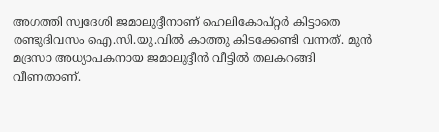അഗത്തി സ്വദേശി ജമാലുദ്ദീനാണ് ഹെലികോപ്റ്റർ കിട്ടാതെ രണ്ടുദിവസം ഐ.സി.യു.വിൽ കാത്തു കിടക്കേണ്ടി വന്നത്. മുൻ മദ്രസാ അധ്യാപകനായ ജമാലുദ്ദീൻ വീട്ടിൽ തലകറങ്ങി വീണതാണ്.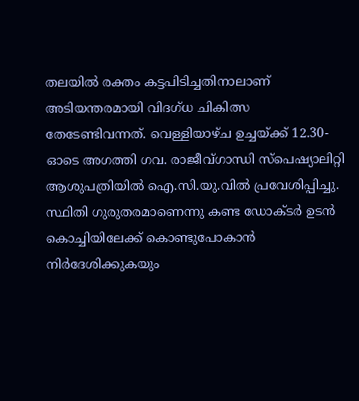തലയിൽ രക്തം കട്ടപിടിച്ചതിനാലാണ് അടിയന്തരമായി വിദഗ്ധ ചികിത്സ തേടേണ്ടിവന്നത്. വെള്ളിയാഴ്ച ഉച്ചയ്ക്ക് 12.30- ഓടെ അഗത്തി ഗവ. രാജീവ്ഗാന്ധി സ്പെഷ്യാലിറ്റി ആശുപത്രിയിൽ ഐ.സി.യു.വിൽ പ്രവേശിപ്പിച്ചു. സ്ഥിതി ഗുരുതരമാണെന്നു കണ്ട ഡോക്ടർ ഉടൻ കൊച്ചിയിലേക്ക് കൊണ്ടുപോകാൻ നിർദേശിക്കുകയും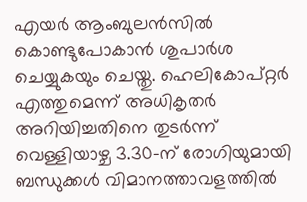എയർ ആംബുലൻസിൽ കൊണ്ടുപോകാൻ ശുപാർശ ചെയ്യുകയും ചെയ്തു. ഹെലികോപ്റ്റർ എത്തുമെന്ന് അധികൃതർ അറിയിച്ചതിനെ തുടർന്ന് വെള്ളിയാഴ്ച 3.30-ന് രോഗിയുമായി ബന്ധുക്കൾ വിമാനത്താവളത്തിൽ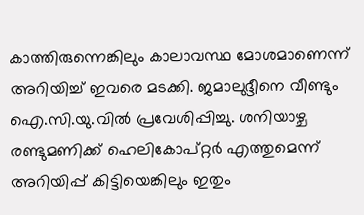കാത്തിരുന്നെങ്കിലും കാലാവസ്ഥ മോശമാണെന്ന് അറിയിച്ച് ഇവരെ മടക്കി. ജമാലുദ്ദീനെ വീണ്ടും ഐ.സി.യു.വിൽ പ്രവേശിപ്പിച്ചു. ശനിയാഴ്ച രണ്ടുമണിക്ക് ഹെലികോപ്റ്റർ എത്തുമെന്ന് അറിയിപ്പ് കിട്ടിയെങ്കിലും ഇതും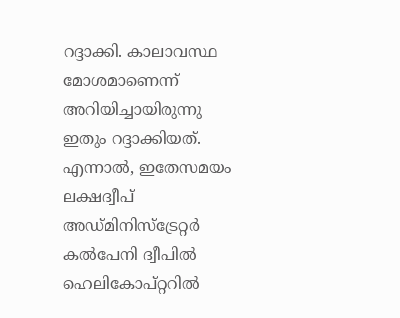റദ്ദാക്കി. കാലാവസ്ഥ മോശമാണെന്ന് അറിയിച്ചായിരുന്നു ഇതും റദ്ദാക്കിയത്. എന്നാൽ, ഇതേസമയം ലക്ഷദ്വീപ് അഡ്‌മിനിസ്‌ട്രേറ്റർ കൽപേനി ദ്വീപിൽ ഹെലികോപ്റ്ററിൽ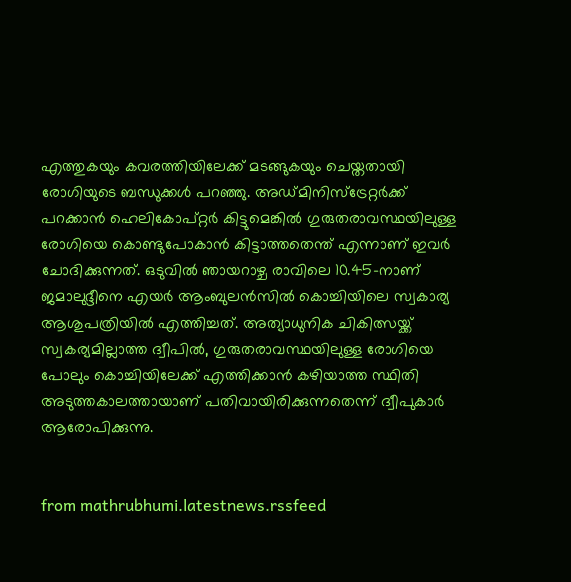എത്തുകയും കവരത്തിയിലേക്ക് മടങ്ങുകയും ചെയ്തതായി രോഗിയുടെ ബന്ധുക്കൾ പറഞ്ഞു. അഡ്മിനിസ്‌ട്രേറ്റർക്ക് പറക്കാൻ ഹെലികോപ്റ്റർ കിട്ടുമെങ്കിൽ ഗുരുതരാവസ്ഥയിലുള്ള രോഗിയെ കൊണ്ടുപോകാൻ കിട്ടാത്തതെന്ത് എന്നാണ് ഇവർ ചോദിക്കുന്നത്. ഒടുവിൽ ഞായറാഴ്ച രാവിലെ 10.45-നാണ് ജമാലുദ്ദീനെ എയർ ആംബുലൻസിൽ കൊച്ചിയിലെ സ്വകാര്യ ആശുപത്രിയിൽ എത്തിച്ചത്. അത്യാധുനിക ചികിത്സയ്ക്ക് സ്വകര്യമില്ലാത്ത ദ്വീപിൽ, ഗുരുതരാവസ്ഥയിലുള്ള രോഗിയെ പോലും കൊച്ചിയിലേക്ക് എത്തിക്കാൻ കഴിയാത്ത സ്ഥിതി അടുത്തകാലത്തായാണ് പതിവായിരിക്കുന്നതെന്ന് ദ്വീപുകാർ ആരോപിക്കുന്നു.


from mathrubhumi.latestnews.rssfeed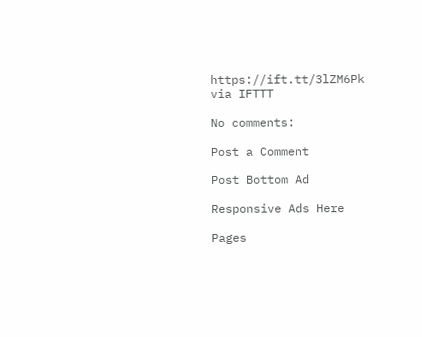https://ift.tt/3lZM6Pk
via IFTTT

No comments:

Post a Comment

Post Bottom Ad

Responsive Ads Here

Pages